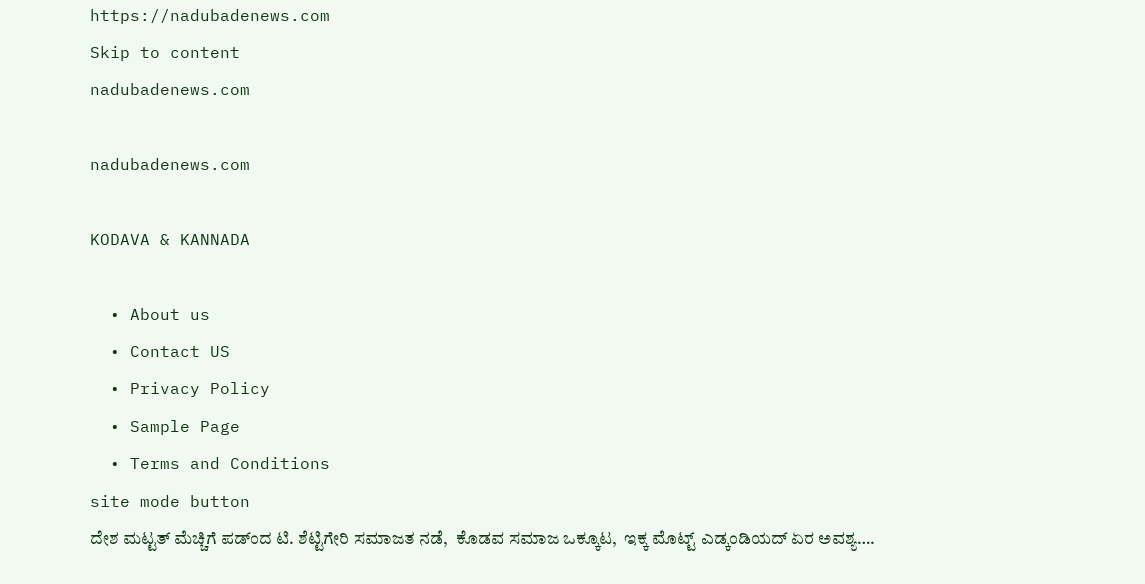https://nadubadenews.com
Skip to content
nadubadenews.com

nadubadenews.com

KODAVA & KANNADA

  • About us
  • Contact US
  • Privacy Policy
  • Sample Page
  • Terms and Conditions
site mode button
ದೇಶ ಮಟ್ಟತ್‌ ಮೆಚ್ಚಿಗೆ ಪಡ್ಂದ ಟಿ. ಶೆಟ್ಟಿಗೇರಿ ಸಮಾಜತ ನಡೆ,  ಕೊಡವ ಸಮಾಜ ಒಕ್ಕೂಟ,  ಇಕ್ಕ ಮೊಟ್ಟ್‌ ಎಡ್ಕಂಡಿಯದ್‌ ಏರ ಅವಶ್ಯ….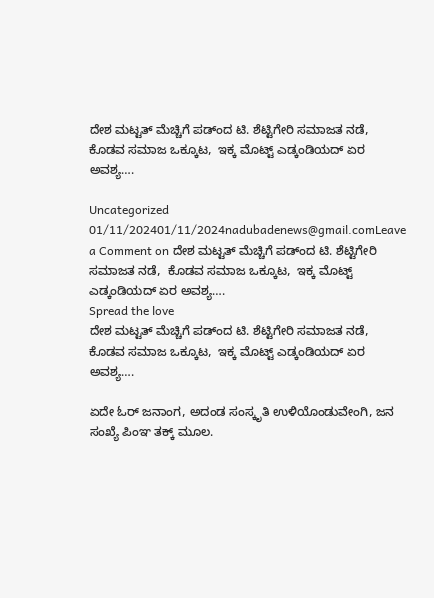ದೇಶ ಮಟ್ಟತ್‌ ಮೆಚ್ಚಿಗೆ ಪಡ್ಂದ ಟಿ. ಶೆಟ್ಟಿಗೇರಿ ಸಮಾಜತ ನಡೆ,  ಕೊಡವ ಸಮಾಜ ಒಕ್ಕೂಟ,  ಇಕ್ಕ ಮೊಟ್ಟ್‌ ಎಡ್ಕಂಡಿಯದ್‌ ಏರ ಅವಶ್ಯ….

Uncategorized
01/11/202401/11/2024nadubadenews@gmail.comLeave a Comment on ದೇಶ ಮಟ್ಟತ್‌ ಮೆಚ್ಚಿಗೆ ಪಡ್ಂದ ಟಿ. ಶೆಟ್ಟಿಗೇರಿ ಸಮಾಜತ ನಡೆ,  ಕೊಡವ ಸಮಾಜ ಒಕ್ಕೂಟ,  ಇಕ್ಕ ಮೊಟ್ಟ್‌ ಎಡ್ಕಂಡಿಯದ್‌ ಏರ ಅವಶ್ಯ….
Spread the love
ದೇಶ ಮಟ್ಟತ್‌ ಮೆಚ್ಚಿಗೆ ಪಡ್ಂದ ಟಿ. ಶೆಟ್ಟಿಗೇರಿ ಸಮಾಜತ ನಡೆ,  ಕೊಡವ ಸಮಾಜ ಒಕ್ಕೂಟ,  ಇಕ್ಕ ಮೊಟ್ಟ್‌ ಎಡ್ಕಂಡಿಯದ್‌ ಏರ ಅವಶ್ಯ….

ಏದೇ ಓರ್‌ ಜನಾಂಗ, ಅದಂಡ ಸಂಸ್ಕೃತಿ ಉಳಿಯೊಂಡುವೇಂಗಿ, ಜನ ಸಂಖ್ಯೆ ಪಿಂಞ ತಕ್ಕ್‌ ಮೂಲ.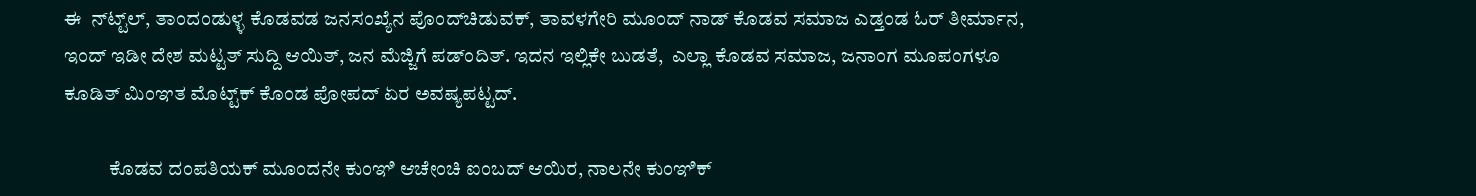ಈ  ನ್‌ಟ್ಟ್‌ಲ್‌, ತಾಂದಂಡುಳ್ಳ ಕೊಡವಡ ಜನಸಂಖ್ಯೆನ ಪೊಂದ್‌ಚಿಡುವಕ್‌, ತಾವಳಗೇರಿ ಮೂಂದ್‌ ನಾಡ್‌ ಕೊಡವ ಸಮಾಜ ಎಡ್ತಂಡ ಓರ್‌ ತೀರ್ಮಾನ, ಇಂದ್‌ ಇಡೀ ದೇಶ ಮಟ್ಟತ್‌ ಸುದ್ದಿ ಆಯಿತ್‌, ಜನ ಮೆಜ್ಜಿಗೆ ಪಡ್ಂದಿತ್. ಇದನ ಇಲ್ಲಿಕೇ ಬುಡತೆ,  ಎಲ್ಲಾ ಕೊಡವ ಸಮಾಜ, ಜನಾಂಗ ಮೂಪಂಗಳೂ ಕೂಡಿತ್‌ ಮಿಂಞತ ಮೊಟ್ಟ್‌ಕ್‌ ಕೊಂಡ ಪೋಪದ್‌ ಏರ ಅವಷ್ಯಪಟ್ಟದ್.

           ಕೊಡವ ದಂಪತಿಯಕ್ ಮೂಂದನೇ ಕುಂಞಿ ಆಚೇಂಚಿ ಐಂಬದ್‌ ಆಯಿರ, ನಾಲನೇ ಕುಂಞಿಕ್‌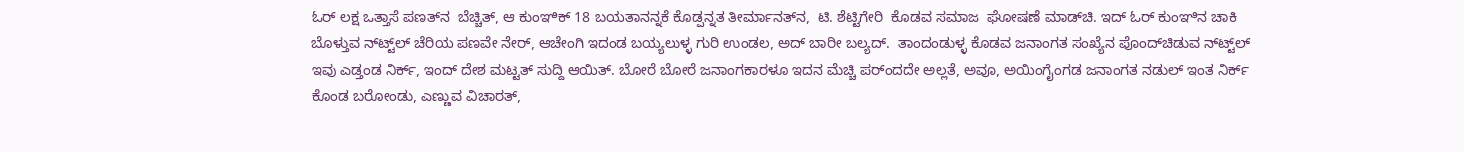ಓರ್‌ ಲಕ್ಷ ಒತ್ತಾಸೆ ಪಣತ್‌ನ  ಬೆಚ್ಚಿತ್, ಆ ಕುಂಞಿಕ್‌ 18 ಬಯತಾನನ್ನಕೆ ಕೊಡ್ಪನ್ನತ ತೀರ್ಮಾನತ್‌ನ,  ಟಿ. ಶೆಟ್ಟಿಗೇರಿ  ಕೊಡವ ಸಮಾಜ  ಘೋಷಣೆ ಮಾಡ್‌ಚಿ. ಇದ್‌ ಓರ್‌ ಕುಂಞಿನ ಚಾಕಿ ಬೊಳ್ತುವ ನ್‌ಟ್ಟ್‌ಲ್ ಚೆರಿಯ ಪಣವೇ ನೇರ್‌, ಆಚೇಂಗಿ ಇದಂಡ ಬಯ್ಯಲುಳ್ಳ ಗುರಿ ಉಂಡಲ‌, ಅದ್‌ ಬಾರೀ ಬಲ್ಯದ್.  ತಾಂದಂಡುಳ್ಳ ಕೊಡವ ಜನಾಂಗತ ಸಂಖ್ಯೆನ ಪೊಂದ್‌ಚಿಡುವ ನ್‌ಟ್ಟ್‌ಲ್‌  ಇವು ಎಡ್ತಂಡ ನಿರ್ಕ್‌, ಇಂದ್‌ ದೇಶ ಮಟ್ಟತ್‌ ಸುದ್ದಿ ಆಯಿತ್‌. ಬೋರೆ ಬೋರೆ ಜನಾಂಗಕಾರಳೂ ಇದನ ಮೆಚ್ಚಿ ಪರ್ಂದದೇ ಅಲ್ಲತೆ, ಅವೂ, ಅಯಿಂಗೈಂಗಡ ಜನಾಂಗತ ನಡುಲ್‌ ಇಂತ ನಿರ್ಕ್‌ ಕೊಂಡ ಬರೋಂಡು, ಎಣ್ಣುವ ವಿಚಾರತ್‌,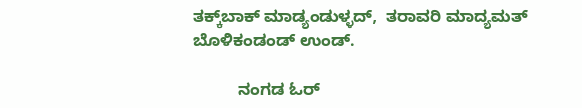ತಕ್ಕ್‌ಬಾಕ್‌ ಮಾಡ್ಯಂಡುಳ್ಳದ್‌,  ತರಾವರಿ ಮಾದ್ಯಮತ್‌ ಬೊಳಿಕಂಡಂಡ್‌ ಉಂಡ್.

          ನಂಗಡ ಓರ್‌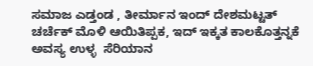ಸಮಾಜ ಎಡ್ತಂಡ , ತೀರ್ಮಾನ ಇಂದ್‌ ದೇಶಮಟ್ಟತ್‌ ಚರ್ಚೆಕ್‌ ಮೊಳಿ ಆಯಿತಿಪ್ಪಕ, ಇದ್‌ ಇಕ್ಕತ ಕಾಲಕೊತ್ತನ್ನಕೆ ಅವಸ್ಯ ಉಳ್ಳ  ಸೆರಿಯಾನ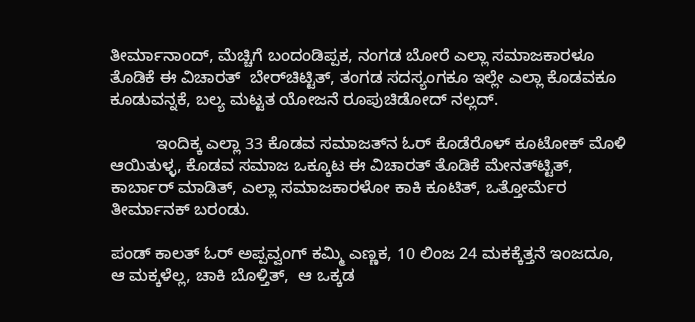ತೀರ್ಮಾನಾಂದ್‌, ಮೆಚ್ಚಿಗೆ ಬಂದಂಡಿಪ್ಪಕ, ನಂಗಡ ಬೋರೆ ಎಲ್ಲಾ ಸಮಾಜಕಾರಳೂ ತೊಡಿಕೆ ಈ ವಿಚಾರತ್‌  ಬೇರ್‌ಚಿಟ್ಟಿತ್‌, ತಂಗಡ ಸದಸ್ಯಂಗಕೂ ಇಲ್ಲೇ ಎಲ್ಲಾ ಕೊಡವಕೂ ಕೂಡುವನ್ನಕೆ, ಬಲ್ಯ ಮಟ್ಟತ ಯೋಜನೆ ರೂಪುಚಿಡೋದ್‌ ನಲ್ಲದ್.

          ಇಂದಿಕ್ಕ ಎಲ್ಲಾ 33 ಕೊಡವ ಸಮಾಜತ್‌ನ ಓರ್‌ ಕೊಡೆರೊಳ್‌ ಕೂಟೋಕ್‌ ಮೊಳಿ ಆಯಿತುಳ್ಳ, ಕೊಡವ ಸಮಾಜ ಒಕ್ಕೂಟ ಈ ವಿಚಾರತ್‌ ತೊಡಿಕೆ ಮೇನತ್‌ಟ್ಟಿತ್‌, ಕಾರ್ಬಾರ್‌ ಮಾಡಿತ್‌, ಎಲ್ಲಾ ಸಮಾಜಕಾರಳೋ ಕಾಕಿ ಕೂಟಿತ್, ಒತ್ತೋರ್ಮೆರ ತೀರ್ಮಾನಕ್‌ ಬರಂಡು.

ಪಂಡ್‌ ಕಾಲತ್‌ ಓರ್‌ ಅಪ್ಪವ್ವಂಗ್‌ ಕಮ್ಮಿ ಎಣ್ಣಕ, 10 ಲಿಂಜ 24 ಮಕಕ್ಕೆತ್ತನೆ ಇಂಜದೂ,  ಆ ಮಕ್ಕಳೆಲ್ಲ, ಚಾಕಿ ಬೊಳ್ತಿತ್‌,  ಆ ಒಕ್ಕಡ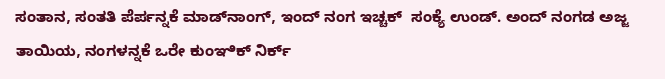ಸಂತಾನ, ಸಂತತಿ ಪೆರ್ಪನ್ನಕೆ ಮಾಡ್‌ನಾಂಗ್‌, ಇಂದ್‌ ನಂಗ ಇಚ್ಚಕ್‌  ಸಂಕ್ಯೆ ಉಂಡ್. ಅಂದ್‌ ನಂಗಡ ಅಜ್ಜ ತಾಯಿಯ, ನಂಗಳನ್ನಕೆ ಒರೇ ಕುಂಞಿಕ್‌ ನಿರ್ಕ್‌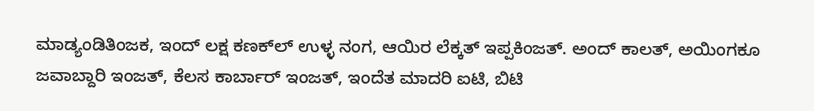ಮಾಡ್ಯಂಡಿತಿಂಜಕ, ಇಂದ್‌ ಲಕ್ಷ ಕಣಕ್‌ಲ್‌ ಉಳ್ಳ ನಂಗ, ಆಯಿರ ಲೆಕ್ಕತ್‌ ಇಪ್ಪಕಿಂಜತ್. ಅಂದ್‌ ಕಾಲತ್‌, ಅಯಿಂಗಕೂ ಜವಾಬ್ದಾರಿ ಇಂಜತ್‌, ಕೆಲಸ ಕಾರ್ಬಾರ್‌ ಇಂಜತ್‌, ಇಂದೆತ ಮಾದರಿ ಐಟಿ, ಬಿಟಿ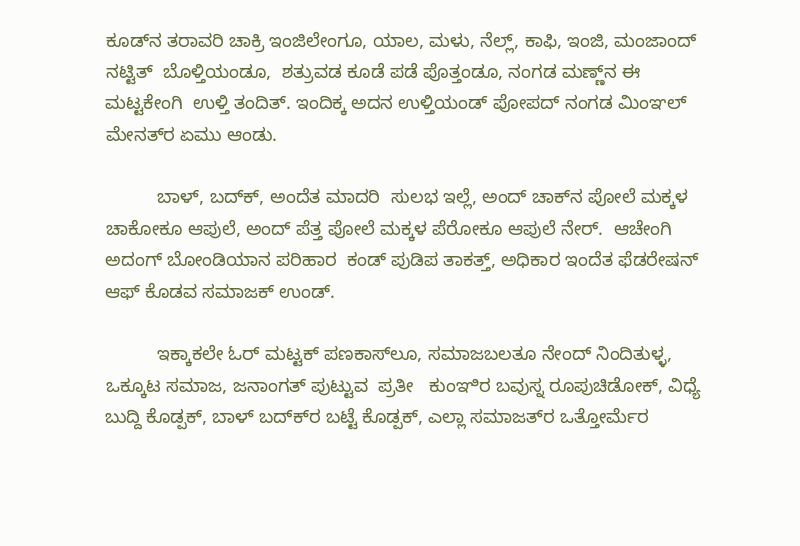ಕೂಡ್‌ನ ತರಾವರಿ ಚಾಕ್ರಿ ಇಂಜಿಲೇಂಗೂ, ಯಾಲ, ಮಳು, ನೆಲ್ಲ್, ಕಾಫಿ, ಇಂಜಿ, ಮಂಜಾಂದ್‌  ನಟ್ಟಿತ್‌  ಬೊಳ್ತಿಯಂಡೂ,  ಶತ್ರುವಡ ಕೂಡೆ ಪಡೆ ಪೊತ್ತಂಡೂ, ನಂಗಡ ಮಣ್ಣ್‌ನ ಈ ಮಟ್ಟಕೇಂಗಿ  ಉಳ್ತಿ ತಂದಿತ್‌. ಇಂದಿಕ್ಕ ಅದನ ಉಳ್ತಿಯಂಡ್‌ ಪೋಪದ್‌ ನಂಗಡ ಮಿಂಞಲ್ ಮೇನತ್‌ರ ಏಮು ಆಂಡು.

          ಬಾಳ್‌, ಬದ್‌ಕ್‌, ಅಂದೆತ ಮಾದರಿ  ಸುಲಭ ಇಲ್ಲೆ, ಅಂದ್‌ ಚಾಕ್‌ನ ಪೋಲೆ ಮಕ್ಕಳ ಚಾಕೋಕೂ ಆಪುಲೆ, ಅಂದ್‌ ಪೆತ್ತ ಪೋಲೆ ಮಕ್ಕಳ ಪೆರೋಕೂ ಆಪುಲೆ ನೇರ್‌.  ಆಚೇಂಗಿ ಅದಂಗ್‌ ಬೋಂಡಿಯಾನ ಪರಿಹಾರ  ಕಂಡ್‌ ಪುಡಿಪ ತಾಕತ್ತ್, ಅಧಿಕಾರ ಇಂದೆತ ಫೆಡರೇಷನ್‌ ಆಫ್‌ ಕೊಡವ ಸಮಾಜಕ್‌ ಉಂಡ್.

          ಇಕ್ಕಾಕಲೇ ಓರ್‌ ಮಟ್ಟಕ್‌ ಪಣಕಾಸ್‌ಲೂ, ಸಮಾಜಬಲತೂ ನೇಂದ್‌ ನಿಂದಿತುಳ್ಳ,   ಒಕ್ಕೂಟ ಸಮಾಜ, ಜನಾಂಗತ್‌ ಪುಟ್ಟುವ  ಪ್ರತೀ   ಕುಂಞಿರ ಬವುಸ್ನ ರೂಪುಚಿಡೋಕ್‌, ವಿಧ್ಯೆ ಬುದ್ದಿ ಕೊಡ್ಪಕ್‌, ಬಾಳ್‌ ಬದ್‌ಕ್‌ರ ಬಟ್ಟೆ ಕೊಡ್ಪಕ್‌, ಎಲ್ಲಾ ಸಮಾಜತ್‌ರ ಒತ್ತೋರ್ಮೆರ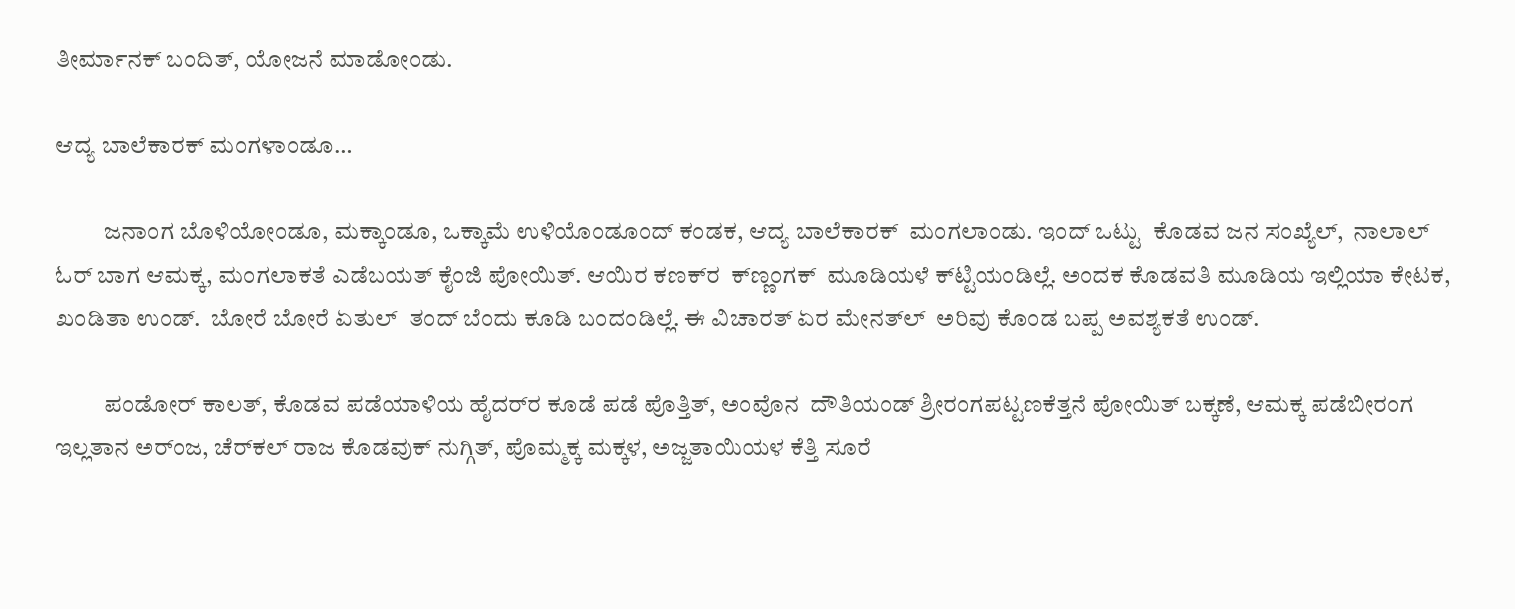ತೀರ್ಮಾನಕ್‌ ಬಂದಿತ್‌, ಯೋಜನೆ ಮಾಡೋಂಡು.

ಆದ್ಯ ಬಾಲೆಕಾರಕ್‌ ಮಂಗಳಾಂಡೂ…

          ಜನಾಂಗ ಬೊಳಿಯೋಂಡೂ, ಮಕ್ಕಾಂಡೂ, ಒಕ್ಕಾಮೆ ಉಳಿಯೊಂಡೂಂದ್‌ ಕಂಡಕ, ಆದ್ಯ ಬಾಲೆಕಾರಕ್‌  ಮಂಗಲಾಂಡು. ಇಂದ್‌ ಒಟ್ಟು  ಕೊಡವ ಜನ ಸಂಖ್ಯೆಲ್‌,  ನಾಲಾಲ್ ಓರ್‌ ಬಾಗ ಆಮಕ್ಕ‌, ಮಂಗಲಾಕತೆ ಎಡೆಬಯತ್‌ ಕೈಂಜಿ ಪೋಯಿತ್. ಆಯಿರ ಕಣಕ್‌ರ  ಕ್‌ಣ್ಣಂಗಕ್‌  ಮೂಡಿಯಳೆ ಕ್‌ಟ್ಟಿಯಂಡಿಲ್ಲೆ. ಅಂದಕ ಕೊಡವತಿ ಮೂಡಿಯ ಇಲ್ಲಿಯಾ ಕೇಟಕ, ಖಂಡಿತಾ ಉಂಡ್‌.  ಬೋರೆ ಬೋರೆ ಏತುಲ್‌  ತಂದ್‌ ಬೆಂದು ಕೂಡಿ ಬಂದಂಡಿಲ್ಲೆ. ಈ ವಿಚಾರತ್‌ ಏರ ಮೇನತ್‌ಲ್‌  ಅರಿವು ಕೊಂಡ ಬಪ್ಪ ಅವಶ್ಯಕತೆ ಉಂಡ್.

          ಪಂಡೋರ್‌ ಕಾಲತ್‌, ಕೊಡವ ಪಡೆಯಾಳಿಯ ಹೈದರ್‌ರ ಕೂಡೆ ಪಡೆ ಪೊತ್ತಿತ್‌, ಅಂವೊನ  ದೌತಿಯಂಡ್‌ ಶ್ರೀರಂಗಪಟ್ಟಣಕೆತ್ತನೆ ಪೋಯಿತ್‌ ಬಕ್ಕಣೆ, ಆಮಕ್ಕ ಪಡೆಬೀರಂಗ ಇಲ್ಲತಾನ ಅರ್ಂಜ, ಚೆರ್‌ಕಲ್‌ ರಾಜ ಕೊಡವುಕ್‌ ನುಗ್ಗಿತ್‌, ಪೊಮ್ಮಕ್ಕ ಮಕ್ಕಳ, ಅಜ್ಜತಾಯಿಯಳ ಕೆತ್ತಿ ಸೂರೆ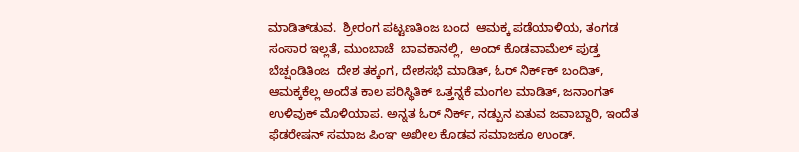ಮಾಡಿತ್‌ಡುವ.  ಶ್ರೀರಂಗ ಪಟ್ಟಣತಿಂಜ ಬಂದ  ಆಮಕ್ಕ ಪಡೆಯಾಳಿಯ, ತಂಗಡ  ಸಂಸಾರ ಇಲ್ಲತೆ, ಮುಂಬಾಚೆ  ಬಾವಕಾನಲ್ಲಿ,  ಅಂದ್‌ ಕೊಡವಾಮೆಲ್‌ ಪುಡ್ತ ಬೆಚ್ಷಂಡಿತಿಂಜ  ದೇಶ ತಕ್ಕಂಗ, ದೇಶಸಭೆ ಮಾಡಿತ್‌, ಓರ್‌ ನಿರ್ಕ್‌ಕ್‌ ಬಂದಿತ್‌, ಆಮಕ್ಕಕೆಲ್ಲ ಅಂದೆತ ಕಾಲ ಪರಿಸ್ಥಿತಿಕ್‌ ಒತ್ತನ್ನಕೆ ಮಂಗಲ ಮಾಡಿತ್‌, ಜನಾಂಗತ್‌ ಉಳಿವುಕ್‌ ಮೊಳಿಯಾಪ. ಅನ್ನತ ಓರ್‌ ನಿರ್ಕ್‌, ನಡ್ಪುನ ಏತುವ ಜವಾಬ್ದಾರಿ, ಇಂದೆತ ಫೆಡರೇಷನ್‌ ಸಮಾಜ ಪಿಂಞ ಅಖೀಲ ಕೊಡವ ಸಮಾಜಕೂ ಉಂಡ್.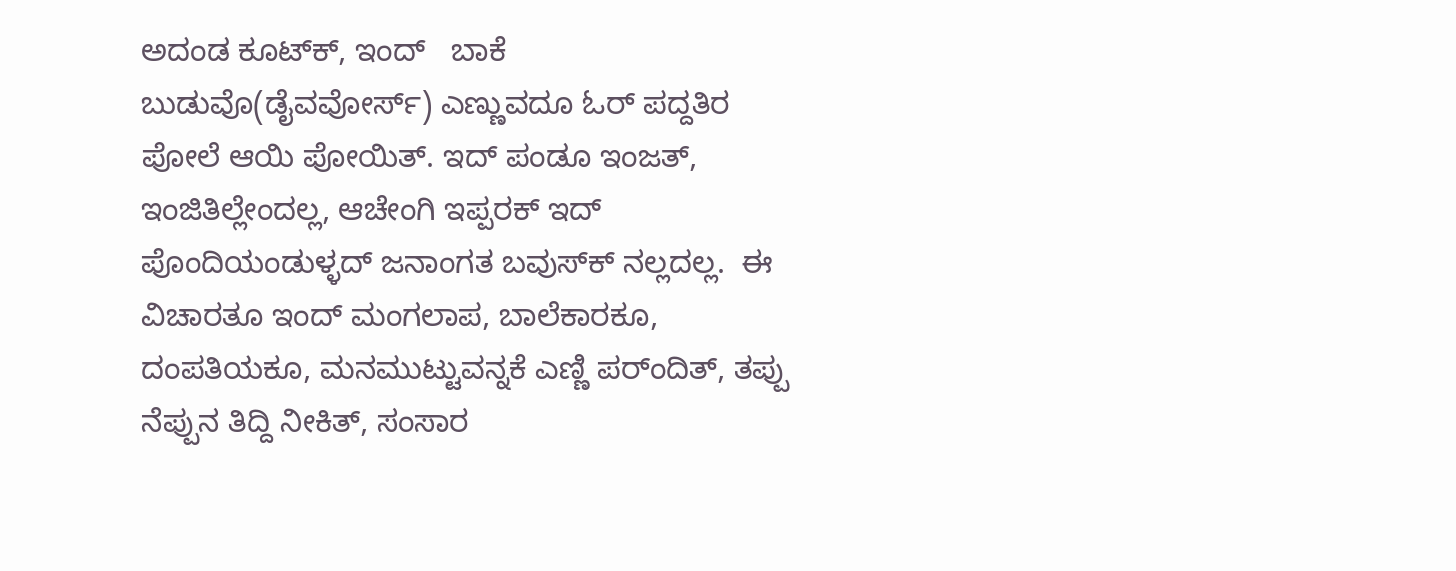ಅದಂಡ ಕೂಟ್‌ಕ್‌, ಇಂದ್‌   ಬಾಕೆ ಬುಡುವೊ(ಡೈವವೋರ್ಸ್‌) ಎಣ್ಣುವದೂ ಓರ್‌ ಪದ್ದತಿರ ಪೋಲೆ ಆಯಿ ಪೋಯಿತ್‌. ಇದ್ ಪಂಡೂ‌ ಇಂಜತ್‌, ಇಂಜಿತಿಲ್ಲೇಂದಲ್ಲ, ಆಚೇಂಗಿ ಇಪ್ಪರಕ್‌ ಇದ್‌ ಪೊಂದಿಯಂಡುಳ್ಳದ್‌ ಜನಾಂಗತ ಬವುಸ್‌ಕ್‌ ನಲ್ಲದಲ್ಲ.  ಈ ವಿಚಾರತೂ ಇಂದ್‌ ಮಂಗಲಾಪ, ಬಾಲೆಕಾರಕೂ, ದಂಪತಿಯಕೂ, ಮನಮುಟ್ಟುವನ್ನಕೆ ಎಣ್ಣಿ ಪರ್ಂದಿತ್‌, ತಪ್ಪು ನೆಪ್ಪುನ ತಿದ್ದಿ ನೀಕಿತ್‌, ಸಂಸಾರ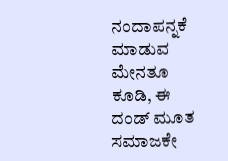ನಂದಾಪನ್ನಕೆ ಮಾಡುವ  ಮೇನತೂ ಕೂಡಿ, ಈ ದಂಡ್‌ ಮೂತ ಸಮಾಜಕೇ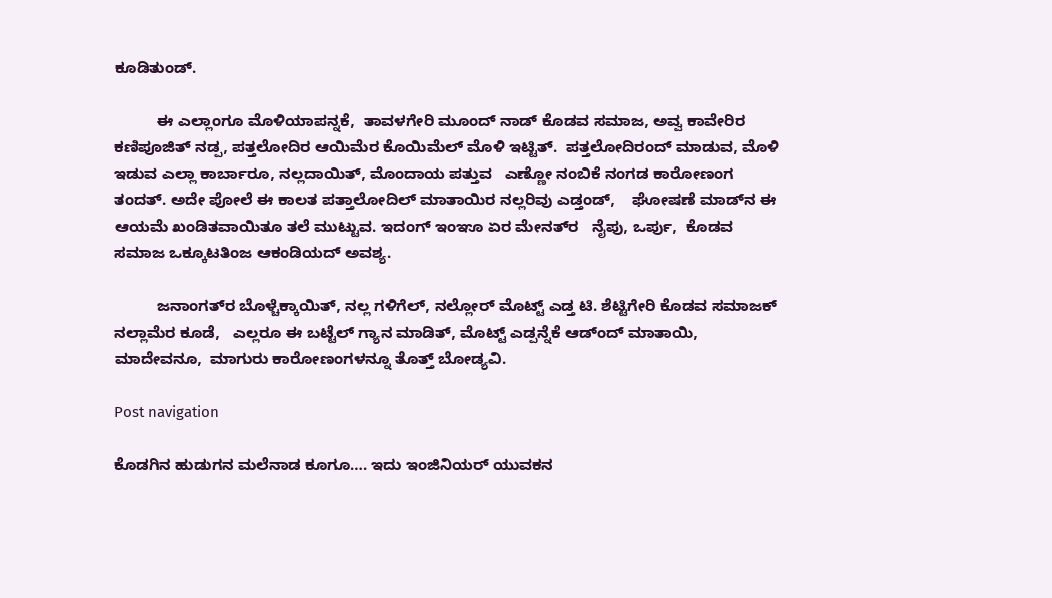ಕೂಡಿತುಂಡ್.

          ಈ ಎಲ್ಲಾಂಗೂ ಮೊಳಿಯಾಪನ್ನಕೆ,  ತಾವಳಗೇರಿ ಮೂಂದ್‌ ನಾಡ್‌ ಕೊಡವ ಸಮಾಜ, ಅವ್ವ ಕಾವೇರಿರ ಕಣಿಪೂಜಿತ್‌ ನಡ್ಪ, ಪತ್ತಲೋದಿರ ಆಯಿಮೆರ ಕೊಯಿಮೆಲ್ ಮೊಳಿ ಇಟ್ಟಿತ್.  ಪತ್ತಲೋದಿರಂದ್‌ ಮಾಡುವ, ಮೊಳಿ ಇಡುವ ಎಲ್ಲಾ ಕಾರ್ಬಾರೂ, ನಲ್ಲದಾಯಿತ್‌, ಮೊಂದಾಯ ಪತ್ತುವ   ಎಣ್ಣೋ ನಂಬಿಕೆ ನಂಗಡ ಕಾರೋಣಂಗ ತಂದತ್. ಅದೇ ಪೋಲೆ ಈ ಕಾಲತ ಪತ್ತಾಲೋದಿಲ್‌ ಮಾತಾಯಿರ ನಲ್ಲರಿವು ಎಡ್ತಂಡ್‌,    ಘೋಷಣೆ ಮಾಡ್‌ನ ಈ ಆಯಮೆ ಖಂಡಿತವಾಯಿತೂ ತಲೆ ಮುಟ್ಟುವ. ಇದಂಗ್ ಇಂಞೂ ಏರ ಮೇನತ್‌ರ   ನೈಪು, ಒರ್ಪು,  ಕೊಡವ ಸಮಾಜ ಒಕ್ಕೂಟತಿಂಜ ಆಕಂಡಿಯದ್‌ ಅವಶ್ಯ.

          ಜನಾಂಗತ್‌ರ ಬೊಳ್ಚೆಕ್ಕಾಯಿತ್‌, ನಲ್ಲ ಗಳಿಗೆಲ್‌, ನಲ್ಲೋರ್‌ ಮೊಟ್ಟ್‌ ಎಡ್ತ ಟಿ. ಶೆಟ್ಟಿಗೇರಿ ಕೊಡವ ಸಮಾಜಕ್‌ ನಲ್ಲಾಮೆರ ಕೂಡೆ,   ಎಲ್ಲರೂ ಈ ಬಟ್ಟೆಲ್‌ ಗ್ಯಾನ ಮಾಡಿತ್‌, ಮೊಟ್ಟ್‌ ಎಡ್ಪನ್ನೆಕೆ ಆಡ್ಂದ್‌ ಮಾತಾಯಿ, ಮಾದೇವನೂ,  ಮಾಗುರು ಕಾರೋಣಂಗಳನ್ನೂ ತೊತ್ತ್‌ ಬೋಡ್ಯವಿ.

Post navigation

ಕೊಡಗಿನ ಹುಡುಗನ ಮಲೆನಾಡ ಕೂಗೂ…. ಇದು ಇಂಜಿನಿಯರ್‌ ಯುವಕನ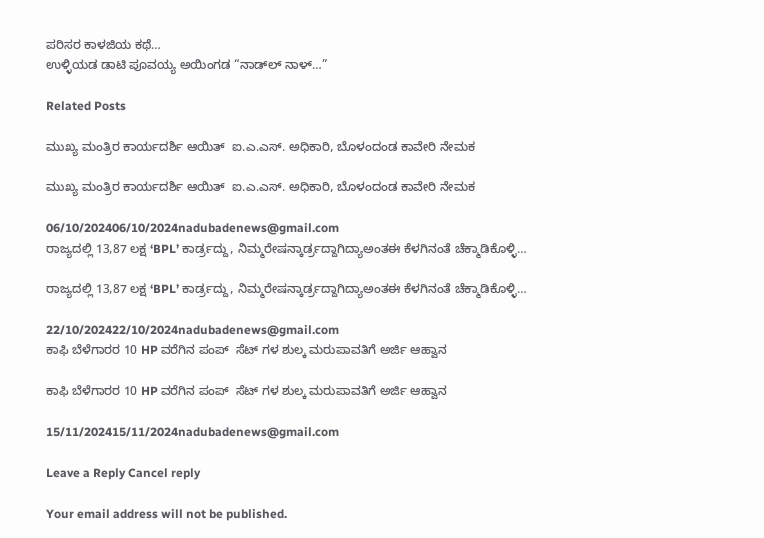ಪರಿಸರ ಕಾಳಜಿಯ ಕಥೆ…
ಉಳ್ಳಿಯಡ ಡಾಟಿ ಪೂವಯ್ಯ ಅಯಿಂಗಡ “ನಾಡ್‌ಲ್‌ ನಾಳ್…”

Related Posts

ಮುಖ್ಯ ಮಂತ್ರಿರ ಕಾರ್ಯದರ್ಶಿ ಆಯಿತ್‌  ಐ.ಎ.ಎಸ್. ಅಧಿಕಾರಿ, ಬೊಳಂದಂಡ ಕಾವೇರಿ ನೇಮಕ

ಮುಖ್ಯ ಮಂತ್ರಿರ ಕಾರ್ಯದರ್ಶಿ ಆಯಿತ್‌  ಐ.ಎ.ಎಸ್. ಅಧಿಕಾರಿ, ಬೊಳಂದಂಡ ಕಾವೇರಿ ನೇಮಕ

06/10/202406/10/2024nadubadenews@gmail.com
ರಾಜ್ಯದಲ್ಲಿ 13,87 ಲಕ್ಷ ‘BPL’ ಕಾರ್ಡ್ರದ್ದು, ನಿಮ್ಮರೇಷನ್ಕಾರ್ಡ್ರದ್ದಾಗಿದ್ಯಾಅಂತಈ ಕೆಳಗಿನಂತೆ ಚೆಕ್ಮಾಡಿಕೊಳ್ಳಿ…

ರಾಜ್ಯದಲ್ಲಿ 13,87 ಲಕ್ಷ ‘BPL’ ಕಾರ್ಡ್ರದ್ದು, ನಿಮ್ಮರೇಷನ್ಕಾರ್ಡ್ರದ್ದಾಗಿದ್ಯಾಅಂತಈ ಕೆಳಗಿನಂತೆ ಚೆಕ್ಮಾಡಿಕೊಳ್ಳಿ…

22/10/202422/10/2024nadubadenews@gmail.com
ಕಾಫಿ ಬೆಳೆಗಾರರ 10 HP ವರೆಗಿನ ಪಂಪ್  ಸೆಟ್ ಗಳ ಶುಲ್ಕ ಮರುಪಾವತಿಗೆ ಅರ್ಜಿ ಆಹ್ವಾನ

ಕಾಫಿ ಬೆಳೆಗಾರರ 10 HP ವರೆಗಿನ ಪಂಪ್  ಸೆಟ್ ಗಳ ಶುಲ್ಕ ಮರುಪಾವತಿಗೆ ಅರ್ಜಿ ಆಹ್ವಾನ

15/11/202415/11/2024nadubadenews@gmail.com

Leave a Reply Cancel reply

Your email address will not be published.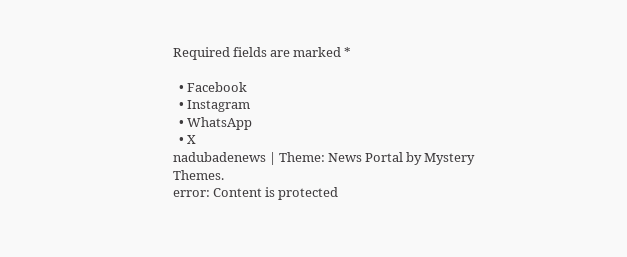Required fields are marked *

  • Facebook
  • Instagram
  • WhatsApp
  • X
nadubadenews | Theme: News Portal by Mystery Themes.
error: Content is protected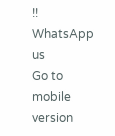!!
WhatsApp us
Go to mobile version